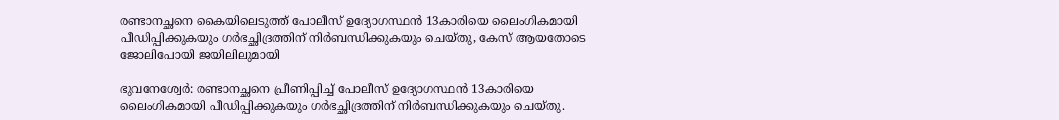രണ്ടാനച്ഛനെ കൈയിലെടുത്ത് പോലീസ് ഉദ്യോഗസ്ഥന്‍ 13കാരിയെ ലൈംഗികമായി പീഡിപ്പിക്കുകയും ഗര്‍ഭച്ഛിദ്രത്തിന് നിര്‍ബന്ധിക്കുകയും ചെയ്തു, കേസ് ആയതോടെ ജോലിപോയി ജയിലിലുമായി

ഭുവനേശ്വേര്‍: രണ്ടാനച്ഛനെ പ്രീണിപ്പിച്ച് പോലീസ് ഉദ്യോഗസ്ഥന്‍ 13കാരിയെ ലൈംഗികമായി പീഡിപ്പിക്കുകയും ഗര്‍ഭച്ഛിദ്രത്തിന് നിര്‍ബന്ധിക്കുകയും ചെയ്തു.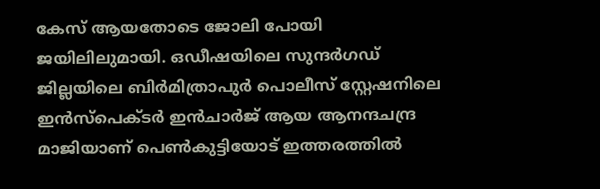കേസ് ആയതോടെ ജോലി പോയി ജയിലിലുമായി. ഒഡീഷയിലെ സുന്ദര്‍ഗഡ് ജില്ലയിലെ ബിര്‍മിത്രാപുര്‍ പൊലീസ് സ്റ്റേഷനിലെ ഇന്‍സ്‌പെക്ടര്‍ ഇന്‍ചാര്‍ജ് ആയ ആനന്ദചന്ദ്ര മാജിയാണ് പെണ്‍കുട്ടിയോട് ഇത്തരത്തില്‍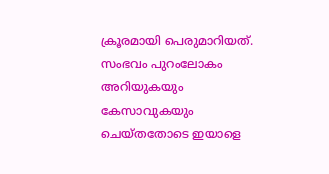ക്രൂരമായി പെരുമാറിയത്. സംഭവം പുറംലോകം അറിയുകയും കേസാവുകയും ചെയ്തതോടെ ഇയാളെ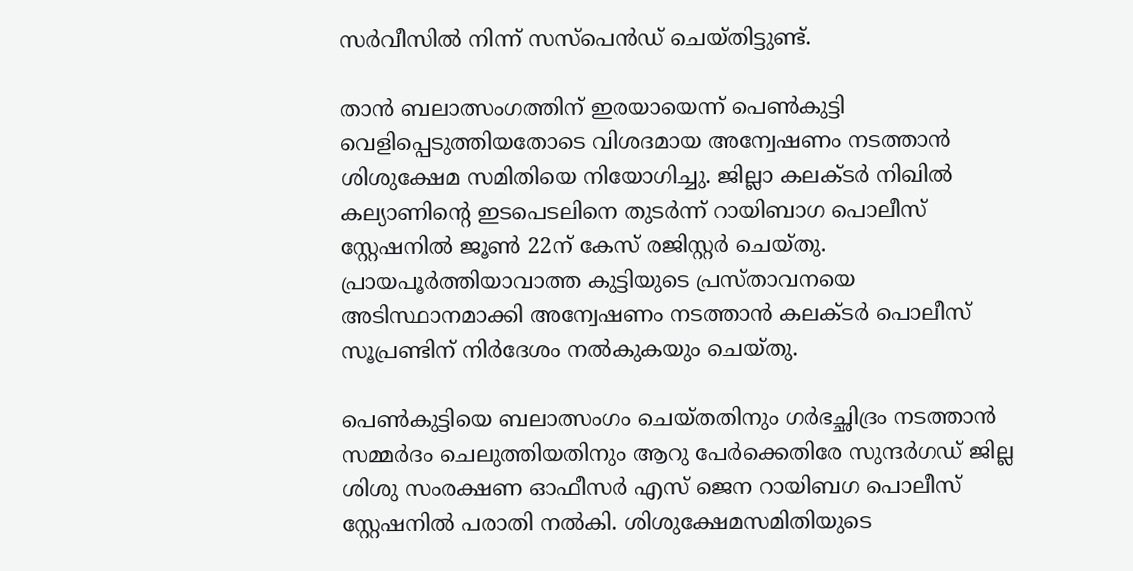സര്‍വീസില്‍ നിന്ന് സസ്‌പെന്‍ഡ് ചെയ്തിട്ടുണ്ട്.

താന്‍ ബലാത്സംഗത്തിന് ഇരയായെന്ന് പെണ്‍കുട്ടി വെളിപ്പെടുത്തിയതോടെ വിശദമായ അന്വേഷണം നടത്താന്‍ ശിശുക്ഷേമ സമിതിയെ നിയോഗിച്ചു. ജില്ലാ കലക്ടര്‍ നിഖില്‍ കല്യാണിന്റെ ഇടപെടലിനെ തുടര്‍ന്ന് റായിബാഗ പൊലീസ് സ്റ്റേഷനില്‍ ജൂണ്‍ 22ന് കേസ് രജിസ്റ്റര്‍ ചെയ്തു. പ്രായപൂര്‍ത്തിയാവാത്ത കുട്ടിയുടെ പ്രസ്താവനയെ അടിസ്ഥാനമാക്കി അന്വേഷണം നടത്താന്‍ കലക്ടര്‍ പൊലീസ് സൂപ്രണ്ടിന് നിര്‍ദേശം നല്‍കുകയും ചെയ്തു.

പെണ്‍കുട്ടിയെ ബലാത്സംഗം ചെയ്തതിനും ഗര്‍ഭച്ഛിദ്രം നടത്താന്‍ സമ്മര്‍ദം ചെലുത്തിയതിനും ആറു പേര്‍ക്കെതിരേ സുന്ദര്‍ഗഡ് ജില്ല ശിശു സംരക്ഷണ ഓഫീസര്‍ എസ് ജെന റായിബഗ പൊലീസ് സ്റ്റേഷനില്‍ പരാതി നല്‍കി. ശിശുക്ഷേമസമിതിയുടെ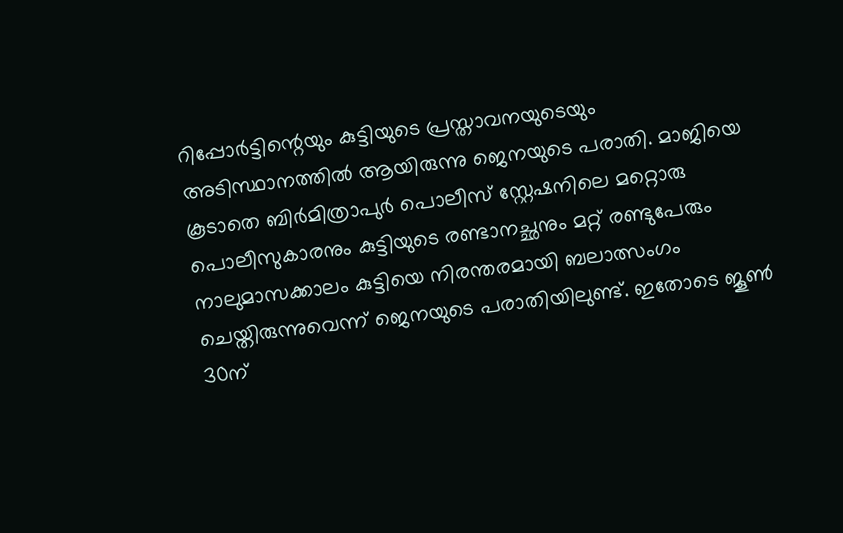റിപ്പോര്‍ട്ടിന്റെയും കുട്ടിയുടെ പ്രസ്താവനയുടെയും അടിസ്ഥാനത്തില്‍ ആയിരുന്നു ജെനയുടെ പരാതി. മാജിയെ കൂടാതെ ബിര്‍മിത്രാപുര്‍ പൊലീസ് സ്റ്റേഷനിലെ മറ്റൊരു പൊലീസുകാരനും കുട്ടിയുടെ രണ്ടാനച്ഛനും മറ്റ് രണ്ടുപേരും നാലുമാസക്കാലം കുട്ടിയെ നിരന്തരമായി ബലാത്സംഗം ചെയ്തിരുന്നുവെന്ന് ജെനയുടെ പരാതിയിലുണ്ട്. ഇതോടെ ജൂണ്‍ 30ന്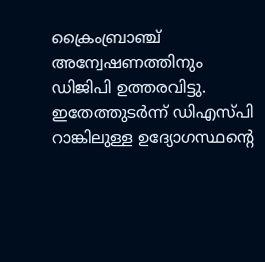ക്രൈംബ്രാഞ്ച് അന്വേഷണത്തിനും ഡിജിപി ഉത്തരവിട്ടു. ഇതേത്തുടര്‍ന്ന് ഡിഎസ്പി റാങ്കിലുള്ള ഉദ്യോഗസ്ഥന്റെ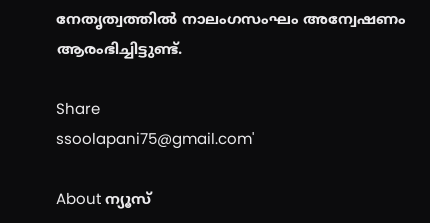നേതൃത്വത്തില്‍ നാലംഗസംഘം അന്വേഷണം ആരംഭിച്ചിട്ടുണ്ട്.

Share
ssoolapani75@gmail.com'

About ന്യൂസ്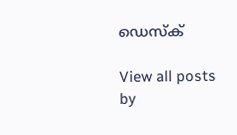ഡെസ്ക്

View all posts by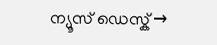ന്യൂസ് ഡെസ്ക് →